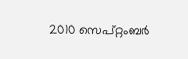2010 സെപ്റ്റംബർ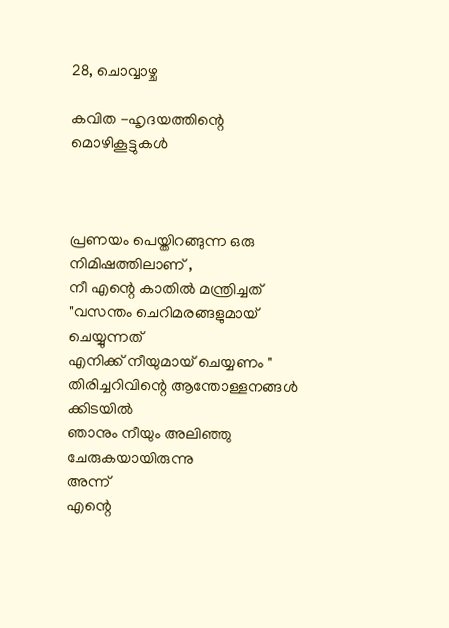28, ചൊവ്വാഴ്ച

കവിത -ഹൃദയത്തിന്റെ മൊഴികൂട്ടുകള്‍



പ്രണയം പെയ്തിറങ്ങുന്ന ഒരു നിമിഷത്തിലാണ് ,
നീ എന്റെ കാതില്‍ മന്ത്രിച്ചത്
"വസന്തം ചെറിമരങ്ങളുമായ് ചെയ്യുന്നത്
എനിക്ക് നീയുമായ്‌ ചെയ്യണം "
തിരിച്ചറിവിന്റെ ആന്തോള്ളനങ്ങള്‍  ക്കിടയില്‍
ഞാനും നീയും അലിഞ്ഞു ചേരുകയായിരുന്നു
അന്ന്
എന്റെ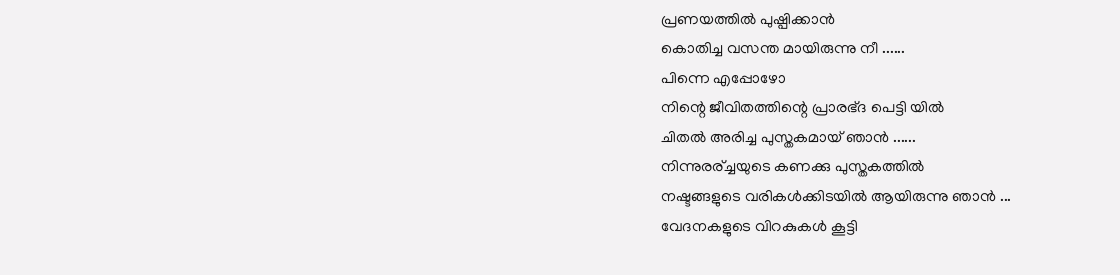പ്രണയത്തില്‍ പുഷ്പിക്കാന്‍
കൊതിച്ച വസന്ത മായിരുന്നു നീ ......
പിന്നെ എപ്പോഴോ
നിന്റെ ജീവിതത്തിന്റെ പ്രാരഭ്ദ പെട്ടി യില്‍
ചിതല്‍ അരിച്ച പുസ്തകമായ്‌ ഞാന്‍ ......
നിന്നുരര്ച്ചയുടെ കണക്കു പുസ്തകത്തില്‍
നഷ്ടങ്ങളുടെ വരികള്‍ക്കിടയില്‍ ആയിരുന്നു ഞാന്‍ ...
വേദനകളുടെ വിറകുകള്‍ കൂട്ടി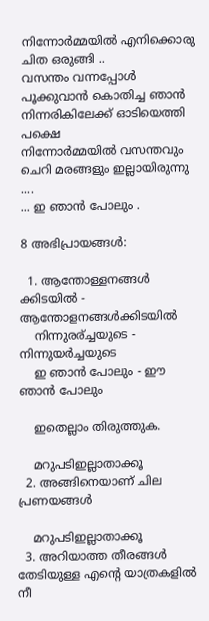നിന്നോര്‍മ്മയില്‍ എനിക്കൊരു ചിത ഒരുങ്ങി ..
വസന്തം വന്നപ്പോള്‍
പൂക്കുവാന്‍ കൊതിച്ച ഞാന്‍
നിന്നരികിലേക്ക് ഓടിയെത്തി
പക്ഷെ
നിന്നോര്‍മ്മയില്‍ വസന്തവും
ചെറി മരങ്ങളും ഇല്ലായിരുന്നു ....
... ഇ ഞാന്‍ പോലും .

8 അഭിപ്രായങ്ങൾ:

  1. ആന്തോള്ളനങ്ങള്‍ ക്കിടയില്‍ - ആന്തോളനങ്ങള്‍ക്കിടയില്‍
    നിന്നുരര്ച്ചയുടെ - നിന്നുയര്‍ച്ചയുടെ
    ഇ ഞാന്‍ പോലും - ഈ ഞാന്‍ പോലും

    ഇതെല്ലാം തിരുത്തുക.

    മറുപടിഇല്ലാതാക്കൂ
  2. അങ്ങിനെയാണ് ചില പ്രണയങ്ങള്‍

    മറുപടിഇല്ലാതാക്കൂ
  3. അറിയാത്ത തീരങ്ങള്‍ തേടിയുള്ള എന്‍റെ യാത്രകളില്‍ നീ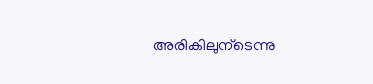അരികിലുന്ടെന്നു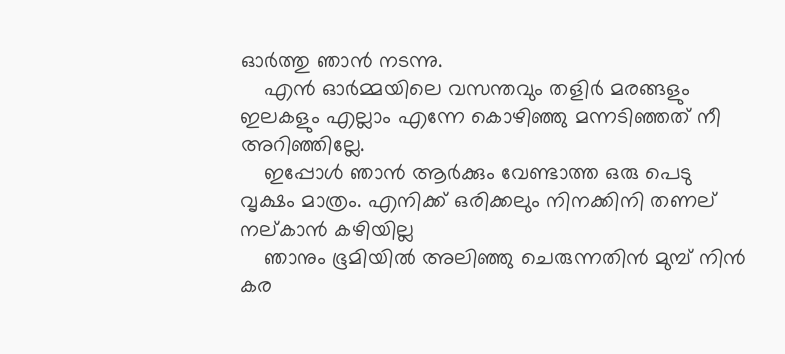ഓര്‍ത്തു ഞാന്‍ നടന്നു.
    എന്‍ ഓര്‍മ്മയിലെ വസന്തവും തളിര്‍ മരങ്ങളും ഇലകളും എല്ലാം എന്നേ കൊഴിഞ്ഞു മന്നടിഞ്ഞത് നീ അറിഞ്ഞില്ലേ.
    ഇപ്പോള്‍ ഞാന്‍ ആര്‍ക്കും വേണ്ടാത്ത ഒരു പെടു വൃക്ഷം മാത്രം. എനിക്ക് ഒരിക്കലും നിനക്കിനി തണല് നല്കാന്‍ കഴിയില്ല
    ഞാനും ഭൂമിയില്‍ അലിഞ്ഞു ചെരുന്നതിന്‍ മുമ്പ് നിന്‍ കര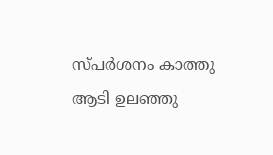സ്പര്‍ശനം കാത്തു ആടി ഉലഞ്ഞു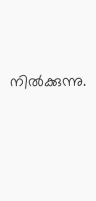നില്‍ക്കുന്നു.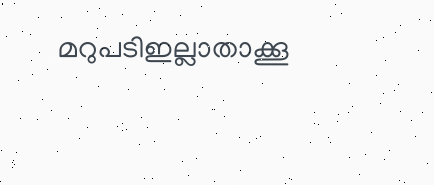മറുപടിഇല്ലാതാക്കൂ